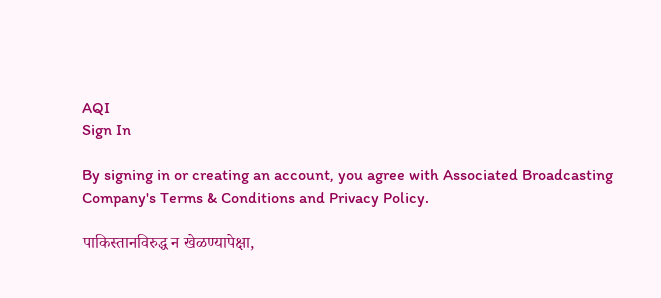AQI
Sign In

By signing in or creating an account, you agree with Associated Broadcasting Company's Terms & Conditions and Privacy Policy.

पाकिस्तानविरुद्ध न खेळण्यापेक्षा,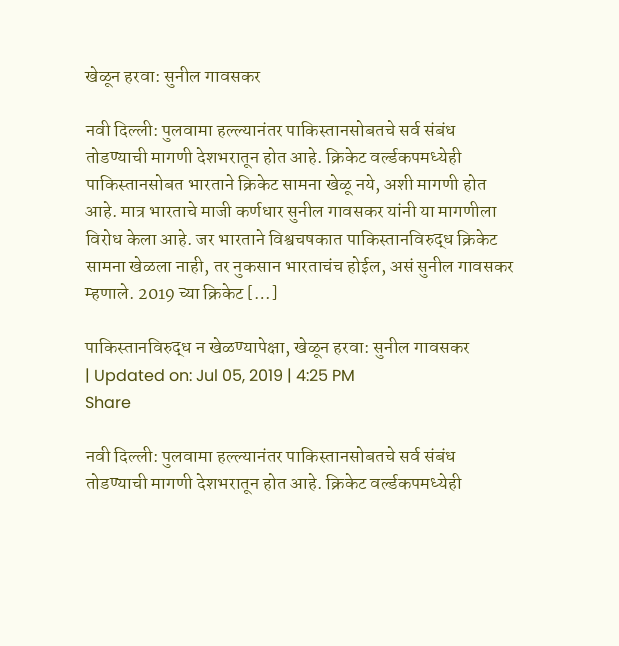खेळून हरवा: सुनील गावसकर

नवी दिल्ली: पुलवामा हल्ल्यानंतर पाकिस्तानसोबतचे सर्व संबंध तोडण्याची मागणी देशभरातून होत आहे. क्रिकेट वर्ल्डकपमध्येही पाकिस्तानसोबत भारताने क्रिकेट सामना खेळू नये, अशी मागणी होत आहे. मात्र भारताचे माजी कर्णधार सुनील गावसकर यांनी या मागणीला विरोध केला आहे. जर भारताने विश्वचषकात पाकिस्तानविरुद्ध क्रिकेट सामना खेळला नाही, तर नुकसान भारताचंच होईल, असं सुनील गावसकर म्हणाले. 2019 च्या क्रिकेट […]

पाकिस्तानविरुद्ध न खेळण्यापेक्षा, खेळून हरवा: सुनील गावसकर
| Updated on: Jul 05, 2019 | 4:25 PM
Share

नवी दिल्ली: पुलवामा हल्ल्यानंतर पाकिस्तानसोबतचे सर्व संबंध तोडण्याची मागणी देशभरातून होत आहे. क्रिकेट वर्ल्डकपमध्येही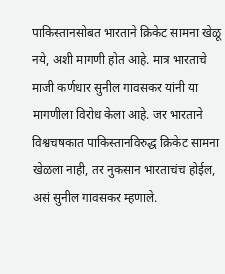पाकिस्तानसोबत भारताने क्रिकेट सामना खेळू नये, अशी मागणी होत आहे. मात्र भारताचे माजी कर्णधार सुनील गावसकर यांनी या मागणीला विरोध केला आहे. जर भारताने विश्वचषकात पाकिस्तानविरुद्ध क्रिकेट सामना खेळला नाही, तर नुकसान भारताचंच होईल, असं सुनील गावसकर म्हणाले.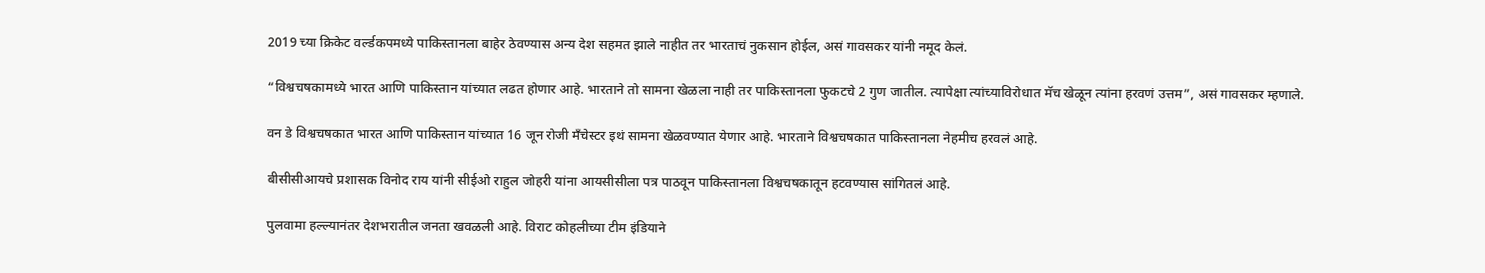2019 च्या क्रिकेट वर्ल्डकपमध्ये पाकिस्तानला बाहेर ठेवण्यास अन्य देश सहमत झाले नाहीत तर भारताचं नुकसान होईल, असं गावसकर यांनी नमूद केलं.

“विश्वचषकामध्ये भारत आणि पाकिस्तान यांच्यात लढत होणार आहे. भारताने तो सामना खेळला नाही तर पाकिस्तानला फुकटचे 2 गुण जातील. त्यापेक्षा त्यांच्याविरोधात मॅच खेळून त्यांना हरवणं उत्तम”, असं गावसकर म्हणाले.

वन डे विश्वचषकात भारत आणि पाकिस्तान यांच्यात 16 जून रोजी मँचेस्टर इथं सामना खेळवण्यात येणार आहे. भारताने विश्वचषकात पाकिस्तानला नेहमीच हरवलं आहे.

बीसीसीआयचे प्रशासक विनोद राय यांनी सीईओ राहुल जोहरी यांना आयसीसीला पत्र पाठवून पाकिस्तानला विश्वचषकातून हटवण्यास सांगितलं आहे.

पुलवामा हल्ल्यानंतर देशभरातील जनता खवळली आहे. विराट कोहलीच्या टीम इंडियाने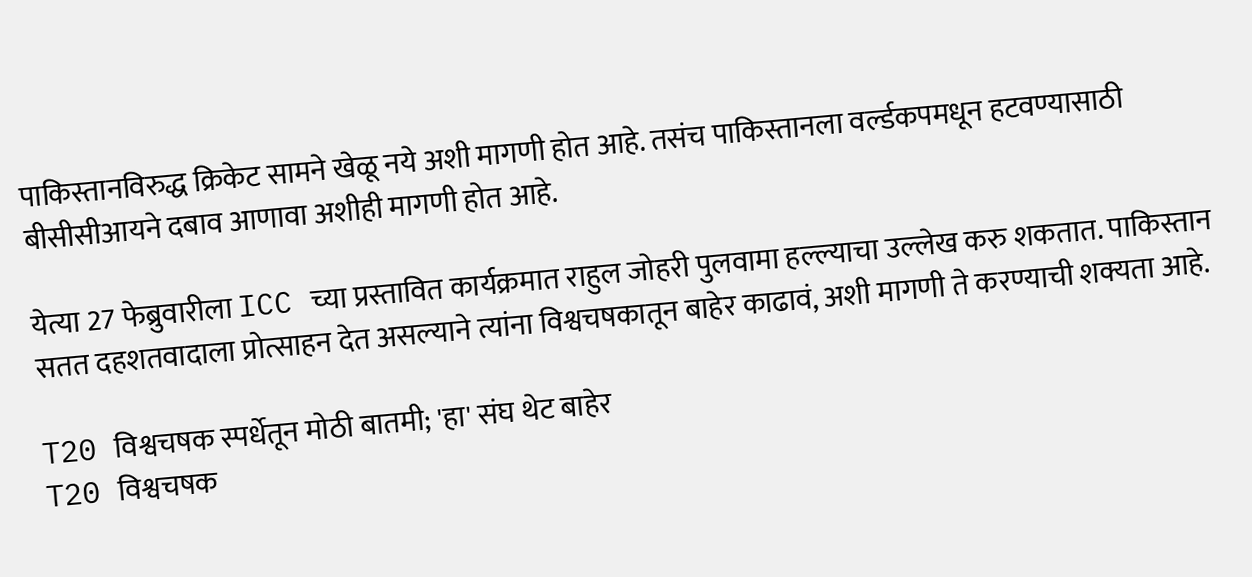पाकिस्तानविरुद्ध क्रिकेट सामने खेळू नये अशी मागणी होत आहे. तसंच पाकिस्तानला वर्ल्डकपमधून हटवण्यासाठी बीसीसीआयने दबाव आणावा अशीही मागणी होत आहे.

येत्या 27 फेब्रुवारीला ICC च्या प्रस्तावित कार्यक्रमात राहुल जोहरी पुलवामा हल्ल्याचा उल्लेख करु शकतात. पाकिस्तान सतत दहशतवादाला प्रोत्साहन देत असल्याने त्यांना विश्वचषकातून बाहेर काढावं, अशी मागणी ते करण्याची शक्यता आहे.

T20 विश्वचषक स्पर्धेतून मोठी बातमी; 'हा' संघ थेट बाहेर
T20 विश्वचषक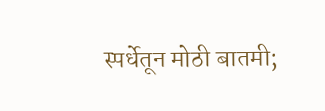स्पर्धेतून मोठी बातमी;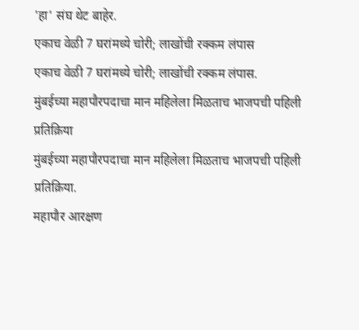'हा' संघ थेट बाहेर.
एकाच वेळी 7 घरांमध्ये चोरी; लाखोंची रक्कम लंपास
एकाच वेळी 7 घरांमध्ये चोरी; लाखोंची रक्कम लंपास.
मुंबईच्या महापौरपदाचा मान महिलेला मिळताच भाजपची पहिली प्रतिक्रिया
मुंबईच्या महापौरपदाचा मान महिलेला मिळताच भाजपची पहिली प्रतिक्रिया.
महापौर आरक्षण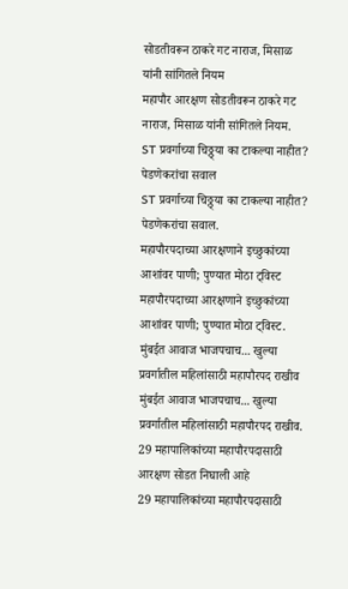सोडतीवरून ठाकरे गट नाराज, मिसाळ यांनी सांगितले नियम
महापौर आरक्षण सोडतीवरून ठाकरे गट नाराज, मिसाळ यांनी सांगितले नियम.
ST प्रवर्गाच्या चिठ्ठ्या का टाकल्या नाहीत? पेडणेकरांचा सवाल
ST प्रवर्गाच्या चिठ्ठ्या का टाकल्या नाहीत? पेडणेकरांचा सवाल.
महापौरपदाच्या आरक्षणाने इच्छुकांच्या आशांवर पाणी; पुण्यात मोठा ट्विस्ट
महापौरपदाच्या आरक्षणाने इच्छुकांच्या आशांवर पाणी; पुण्यात मोठा ट्विस्ट.
मुंबईत आवाज भाजपचाच... खुल्या प्रवर्गातील महिलांसाठी महापौरपद राखीव
मुंबईत आवाज भाजपचाच... खुल्या प्रवर्गातील महिलांसाठी महापौरपद राखीव.
29 महापालिकांच्या महापौरपदासाठी आरक्षण सोडत निघाली आहे
29 महापालिकांच्या महापौरपदासाठी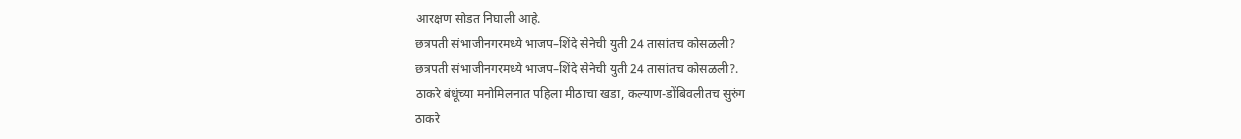आरक्षण सोडत निघाली आहे.
छत्रपती संभाजीनगरमध्ये भाजप–शिंदे सेनेची युती 24 तासांतच कोसळली?
छत्रपती संभाजीनगरमध्ये भाजप–शिंदे सेनेची युती 24 तासांतच कोसळली?.
ठाकरे बंधूंच्या मनोमिलनात पहिला मीठाचा खडा, कल्याण-डोंबिवलीतच सुरुंग
ठाकरे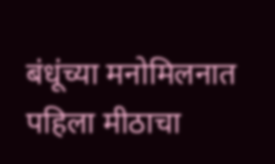बंधूंच्या मनोमिलनात पहिला मीठाचा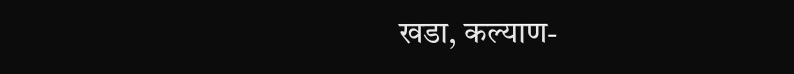खडा, कल्याण-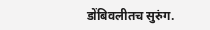डोंबिवलीतच सुरुंग.